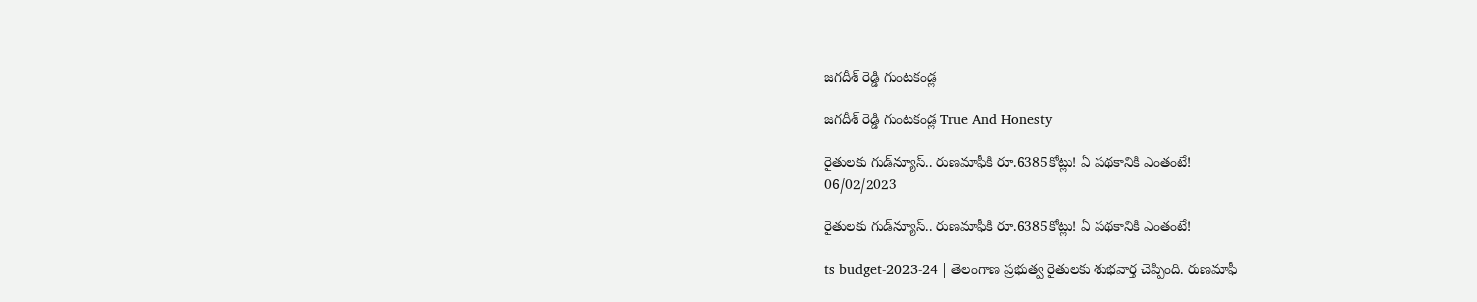జగదీశ్ రెడ్డి గుంటకండ్ల

జగదీశ్ రెడ్డి గుంటకండ్ల True And Honesty

రైతులకు గుడ్‌న్యూస్‌.. రుణమాఫీకి రూ.6385కోట్లు! ఏ పథకానికి ఎంతంటే!
06/02/2023

రైతులకు గుడ్‌న్యూస్‌.. రుణమాఫీకి రూ.6385కోట్లు! ఏ పథకానికి ఎంతంటే!

ts budget-2023-24 | తెలంగాణ ప్రభుత్వ రైతులకు శుభవార్త చెప్పింది. రుణమాఫీ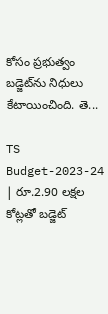కోసం ప్రభుత్వం బడ్జెట్‌ను నిధులు కేటాయించింది. తె...

TS Budget-2023-24 | రూ.2.90 లక్షల కోట్లతో బడ్జెట్‌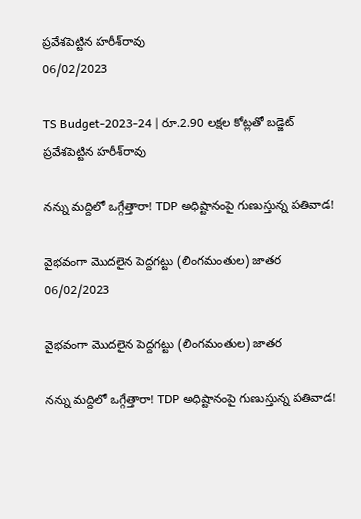ప్రవేశపెట్టిన హరీశ్‌రావు
06/02/2023

TS Budget-2023-24 | రూ.2.90 లక్షల కోట్లతో బడ్జెట్‌ ప్రవేశపెట్టిన హరీశ్‌రావు

నన్ను మద్దిలో ఒగ్గేత్తారా! TDP అధిష్టానంపై గుణుస్తున్న పతివాడ!

వైభవంగా మొదలైన పెద్దగట్టు (లింగమంతుల) జాతర
06/02/2023

వైభవంగా మొదలైన పెద్దగట్టు (లింగమంతుల) జాతర

నన్ను మద్దిలో ఒగ్గేత్తారా! TDP అధిష్టానంపై గుణుస్తున్న పతివాడ!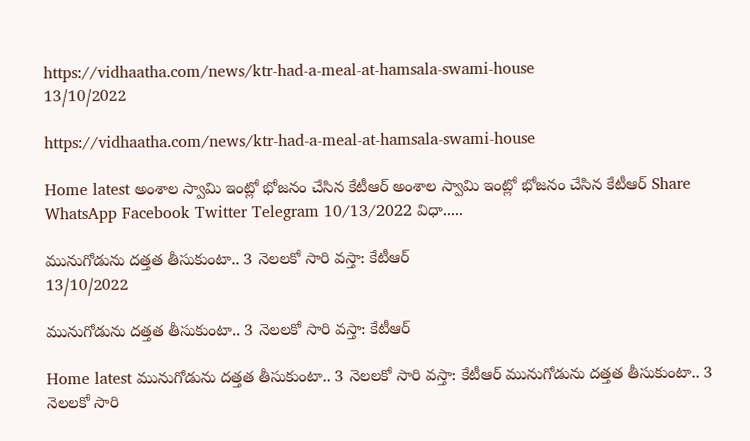https://vidhaatha.com/news/ktr-had-a-meal-at-hamsala-swami-house
13/10/2022

https://vidhaatha.com/news/ktr-had-a-meal-at-hamsala-swami-house

Home latest అంశాల స్వామి ఇంట్లో భోజ‌నం చేసిన కేటీఆర్ అంశాల స్వామి ఇంట్లో భోజ‌నం చేసిన కేటీఆర్ Share WhatsApp Facebook Twitter Telegram 10/13/2022 విధా.....

మునుగోడును ద‌త్తత తీసుకుంటా.. 3 నెల‌ల‌కో సారి వ‌స్తా: కేటీఆర్
13/10/2022

మునుగోడును ద‌త్తత తీసుకుంటా.. 3 నెల‌ల‌కో సారి వ‌స్తా: కేటీఆర్

Home latest మునుగోడును ద‌త్తత తీసుకుంటా.. 3 నెల‌ల‌కో సారి వ‌స్తా: కేటీఆర్ మునుగోడును ద‌త్తత తీసుకుంటా.. 3 నెల‌ల‌కో సారి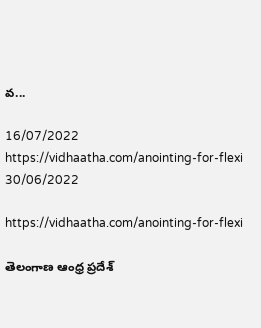వ‌...

16/07/2022
https://vidhaatha.com/anointing-for-flexi
30/06/2022

https://vidhaatha.com/anointing-for-flexi

తెలంగాణ‌ ఆంధ్ర ప్రదేశ్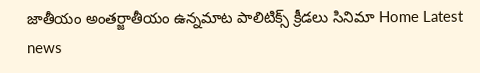జాతీయం అంత‌ర్జాతీయం ఉన్నమాట పాలిటిక్స్ క్రీడలు సినిమా Home Latest news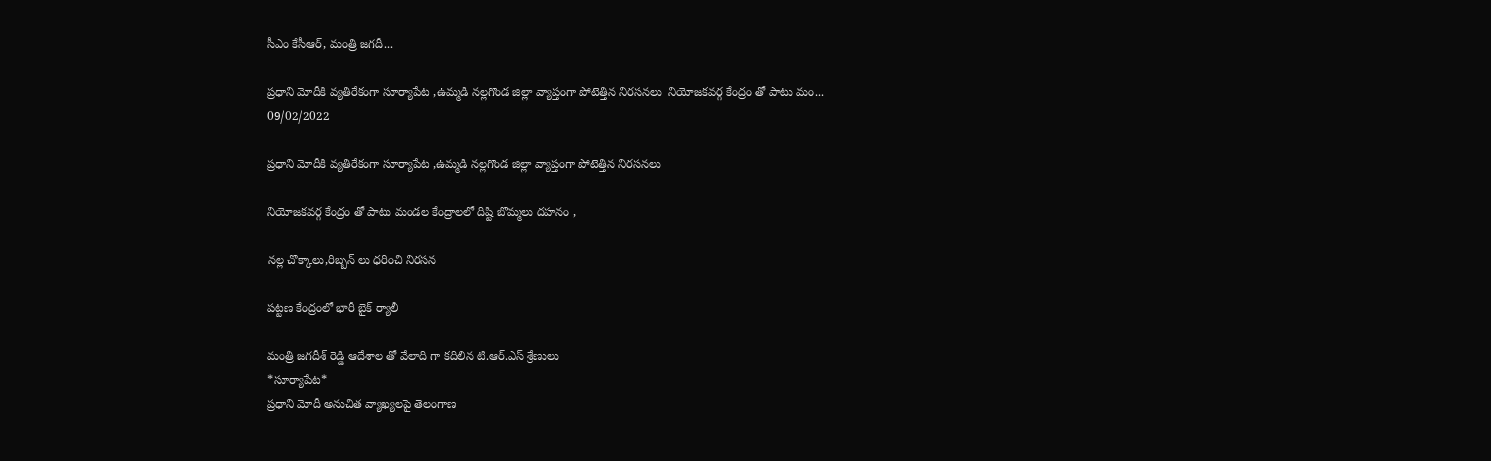సీఎం కేసీఆర్‌, మంత్రి జగదీ...

ప్రధాని మోదీకి వ్యతిరేకంగా సూర్యాపేట ,ఉమ్మడి నల్లగొండ జిల్లా వ్యాప్తంగా పోటెత్తిన నిరసనలు  నియోజకవర్గ కేంద్రం తో పాటు మం...
09/02/2022

ప్రధాని మోదీకి వ్యతిరేకంగా సూర్యాపేట ,ఉమ్మడి నల్లగొండ జిల్లా వ్యాప్తంగా పోటెత్తిన నిరసనలు

నియోజకవర్గ కేంద్రం తో పాటు మండల కేంద్రాలలో దిష్టి బొమ్మలు దహనం ,

నల్ల చొక్కాలు,రిబ్బన్ లు ధరించి నిరసన

పట్టణ కేంద్రంలో భారీ బైక్ ర్యాలీ

మంత్రి జగదీశ్ రెడ్డి ఆదేశాల తో వేలాది గా కదిలిన టి.ఆర్.ఎస్ శ్రేణులు
*సూర్యాపేట*
ప్రధాని మోదీ అనుచిత వ్యాఖ్యలపై తెలంగాణ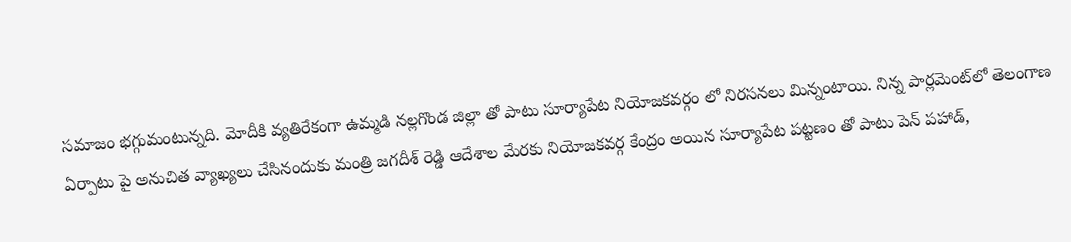సమాజం భగ్గుమంటున్నది. మోదీకి వ్యతిరేకంగా ఉమ్మడి నల్లగొండ జిల్లా తో పాటు సూర్యాపేట నియోజకవర్గం లో నిరసనలు మిన్నంటాయి. నిన్న పార్లమెంట్‌లో తెలంగాణ ఏర్పాటు పై అనుచిత వ్యాఖ్యలు చేసినందుకు మంత్రి జగదీశ్ రెడ్డి ఆదేశాల మేరకు నియోజకవర్గ కేంద్రం అయిన సూర్యాపేట పట్టణం తో పాటు పెన్ పహాడ్,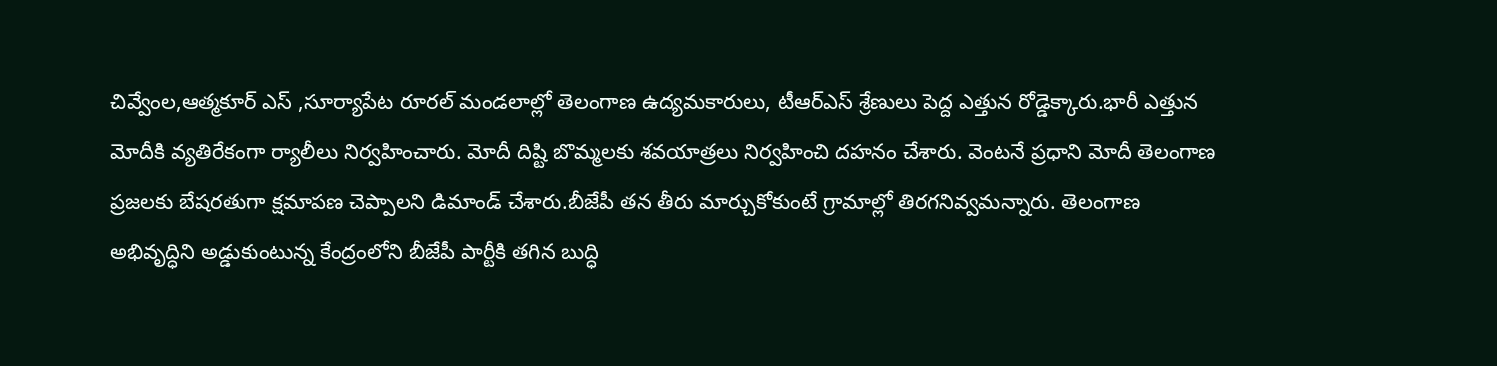చివ్వేంల,ఆత్మకూర్ ఎస్ ,సూర్యాపేట రూరల్ మండలాల్లో తెలంగాణ ఉద్యమకారులు, టీఆర్‌ఎస్‌ శ్రేణులు పెద్ద ఎత్తున రోడ్డెక్కారు.భారీ ఎత్తున మోదీకి వ్యతిరేకంగా ర్యాలీలు నిర్వహించారు. మోదీ దిష్టి బొమ్మలకు శవయాత్రలు నిర్వహించి దహనం చేశారు. వెంటనే ప్రధాని మోదీ తెలంగాణ ప్రజలకు బేషరతుగా క్షమాపణ చెప్పాలని డిమాండ్ చేశారు.బీజేపీ తన తీరు మార్చుకోకుంటే గ్రామాల్లో తిరగనివ్వమన్నారు. తెలంగాణ అభివృద్ధిని అడ్డుకుంటున్న కేంద్రంలోని బీజేపీ పార్టీకి తగిన బుద్ధి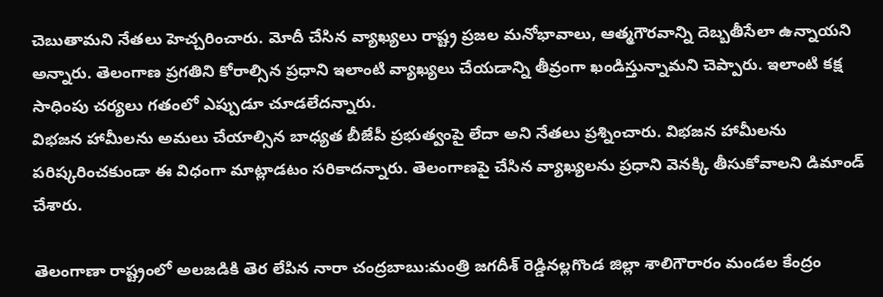చెబుతామని నేతలు హెచ్చరించారు. మోదీ చేసిన వ్యాఖ్యలు రాష్ట్ర ప్రజల మనోభావాలు, ఆత్మగౌరవాన్ని దెబ్బతీసేలా ఉన్నాయని అన్నారు. తెలంగాణ ప్రగతిని కోరాల్సిన ప్రధాని ఇలాంటి వ్యాఖ్యలు చేయడాన్ని తీవ్రంగా ఖండిస్తున్నామని చెప్పారు. ఇలాంటి కక్ష సాధింపు చర్యలు గతంలో ఎప్పుడూ చూడలేదన్నారు.
విభజన హామీలను అమలు చేయాల్సిన బాధ్యత బీజేపీ ప్రభుత్వంపై లేదా అని నేతలు ప్రశ్నించారు. విభజన హామీలను పరిష్కరించకుండా ఈ విధంగా మాట్లాడటం సరికాదన్నారు. తెలంగాణపై చేసిన వ్యాఖ్యలను ప్రధాని వెనక్కి తీసుకోవాలని డిమాండ్‌ చేశారు.

తెలంగాణా రాష్ట్రంలో అలజడికి తెర లేపిన నారా చంద్రబాబు:మంత్రి జగదీశ్ రెడ్డినల్లగొండ జిల్లా శాలిగౌరారం మండల కేంద్రం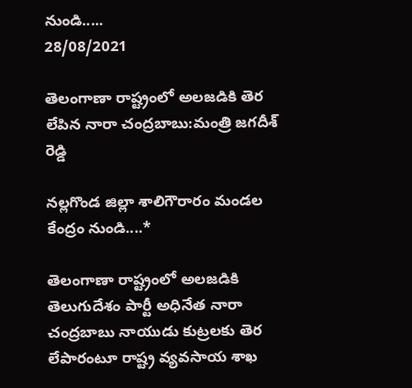నుండి.....
28/08/2021

తెలంగాణా రాష్ట్రంలో అలజడికి తెర లేపిన నారా చంద్రబాబు:మంత్రి జగదీశ్ రెడ్డి

నల్లగొండ జిల్లా శాలిగౌరారం మండల కేంద్రం నుండి....*

తెలంగాణా రాష్ట్రంలో అలజడికి తెలుగుదేశం పార్టీ అధినేత నారా చంద్రబాబు నాయుడు కుట్రలకు తెర లేపారంటూ రాష్ట్ర వ్యవసాయ శాఖ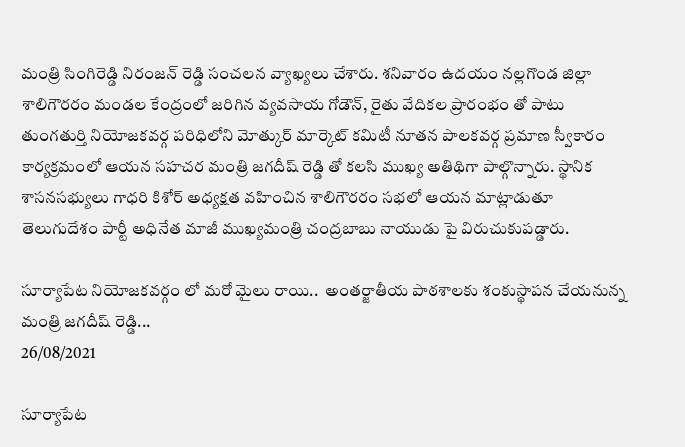మంత్రి సింగిరెడ్డి నిరంజన్ రెడ్డి సంచలన వ్యాఖ్యలు చేశారు. శనివారం ఉదయం నల్లగొండ జిల్లా శాలిగౌరరం మండల కేంద్రంలో జరిగిన వ్యవసాయ గోడౌన్, రైతు వేదికల ప్రారంభం తో పాటు తుంగతుర్తి నియోజకవర్గ పరిధిలోని మోత్కుర్ మార్కెట్ కమిటీ నూతన పాలకవర్గ ప్రమాణ స్వీకారం కార్యక్రమంలో ఆయన సహచర మంత్రి జగదీష్ రెడ్డి తో కలసి ముఖ్య అతిథిగా పాల్గొన్నారు. స్థానిక శాసనసభ్యులు గాధరి కిశోర్ అధ్యక్షత వహించిన శాలిగౌరరం సభలో ఆయన మాట్లాడుతూ తెలుగుదేశం పార్టీ అధినేత మాజీ ముఖ్యమంత్రి చంద్రబాబు నాయుడు పై విరుచుకుపడ్డారు.

సూర్యాపేట నియోజకవర్గం లో మరో మైలు రాయి..  అంతర్జాతీయ పాఠశాలకు శంకుస్థాపన చేయనున్న మంత్రి జగదీష్ రెడ్డి...
26/08/2021

సూర్యాపేట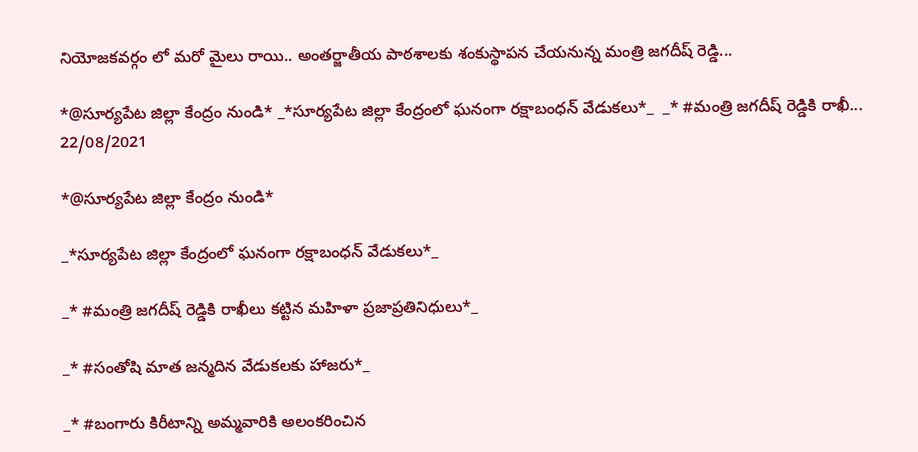నియోజకవర్గం లో మరో మైలు రాయి.. అంతర్జాతీయ పాఠశాలకు శంకుస్థాపన చేయనున్న మంత్రి జగదీష్ రెడ్డి...

*@సూర్యపేట జిల్లా కేంద్రం నుండి* _*సూర్యపేట జిల్లా కేంద్రంలో ఘనంగా రక్షాబంధన్ వేడుకలు*_  _* #మంత్రి జగదీష్ రెడ్డికి రాఖీ...
22/08/2021

*@సూర్యపేట జిల్లా కేంద్రం నుండి*

_*సూర్యపేట జిల్లా కేంద్రంలో ఘనంగా రక్షాబంధన్ వేడుకలు*_

_* #మంత్రి జగదీష్ రెడ్డికి రాఖీలు కట్టిన మహిళా ప్రజాప్రతినిధులు*_

_* #సంతోషి మాత జన్మదిన వేడుకలకు హాజరు*_

_* #బంగారు కిరీటాన్ని అమ్మవారికి అలంకరించిన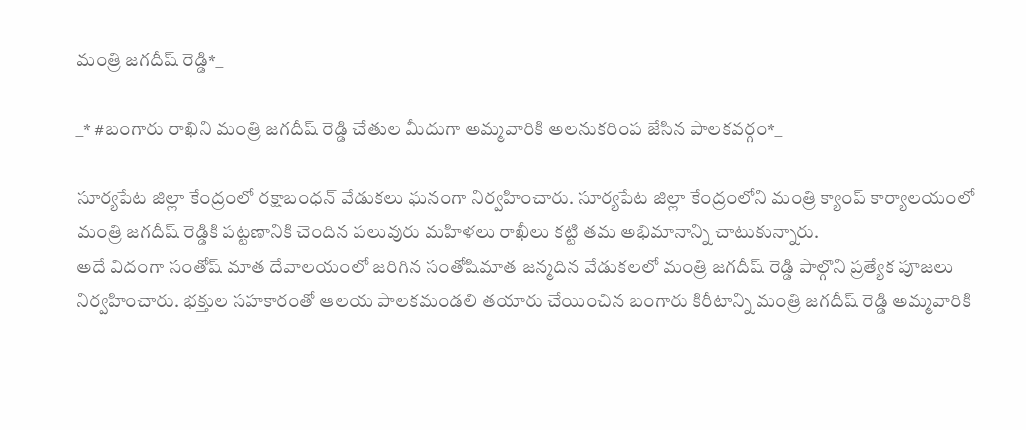మంత్రి జగదీష్ రెడ్డి*_

_* #బంగారు రాఖిని మంత్రి జగదీష్ రెడ్డి చేతుల మీదుగా అమ్మవారికి అలనుకరింప జేసిన పాలకవర్గం*_

సూర్యపేట జిల్లా కేంద్రంలో రక్షాబంధన్ వేడుకలు ఘనంగా నిర్వహించారు. సూర్యపేట జిల్లా కేంద్రంలోని మంత్రి క్యాంప్ కార్యాలయంలో మంత్రి జగదీష్ రెడ్డికి పట్టణానికి చెందిన పలువురు మహిళలు రాఖీలు కట్టి తమ అభిమానాన్ని చాటుకున్నారు.
అదే విదంగా సంతోష్ మాత దేవాలయంలో జరిగిన సంతోషిమాత జన్మదిన వేడుకలలో మంత్రి జగదీష్ రెడ్డి పాల్గొని ప్రత్యేక పూజలు నిర్వహించారు. భక్తుల సహకారంతో ఆలయ పాలకమండలి తయారు చేయించిన బంగారు కిరీటాన్ని మంత్రి జగదీష్ రెడ్డి అమ్మవారికి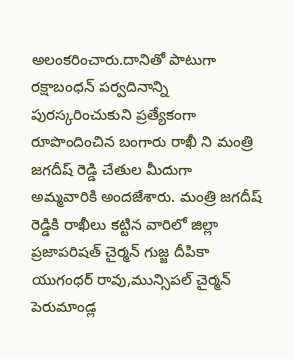అలంకరించారు.దానితో పాటుగా రక్షాబంధన్ పర్వదినాన్ని పురస్కరించుకుని ప్రత్యేకంగా రూపొందించిన బంగారు రాఖీ ని మంత్రి జగదీష్ రెడ్డి చేతుల మీదుగా అమ్మవారికి అందజేశారు. మంత్రి జగదీష్ రెడ్డికి రాఖీలు కట్టిన వారిలో జిల్లా ప్రజాపరిషత్ చైర్మన్ గుజ్జ దీపికా యుగంధర్ రావు,మున్సిపల్ చైర్మన్ పెరుమాండ్ల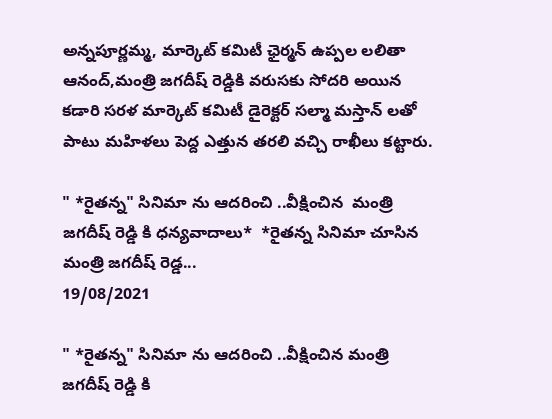అన్నపూర్ణమ్మ, మార్కెట్ కమిటీ ఛైర్మన్ ఉప్పల లలితా ఆనంద్,మంత్రి జగదీష్ రెడ్డికి వరుసకు సోదరి అయిన కడారి సరళ మార్కెట్ కమిటీ డైరెక్టర్ సల్మా మస్తాన్ లతో పాటు మహిళలు పెద్ద ఎత్తున తరలి వచ్చి రాఖీలు కట్టారు.

" *రైతన్న" సినిమా ను ఆదరించి ..వీక్షించిన  మంత్రి జగదీష్ రెడ్డి కి ధన్యవాదాలు*  *రైతన్న సినిమా చూసిన మంత్రి జగదీష్ రెడ్డ...
19/08/2021

" *రైతన్న" సినిమా ను ఆదరించి ..వీక్షించిన మంత్రి జగదీష్ రెడ్డి కి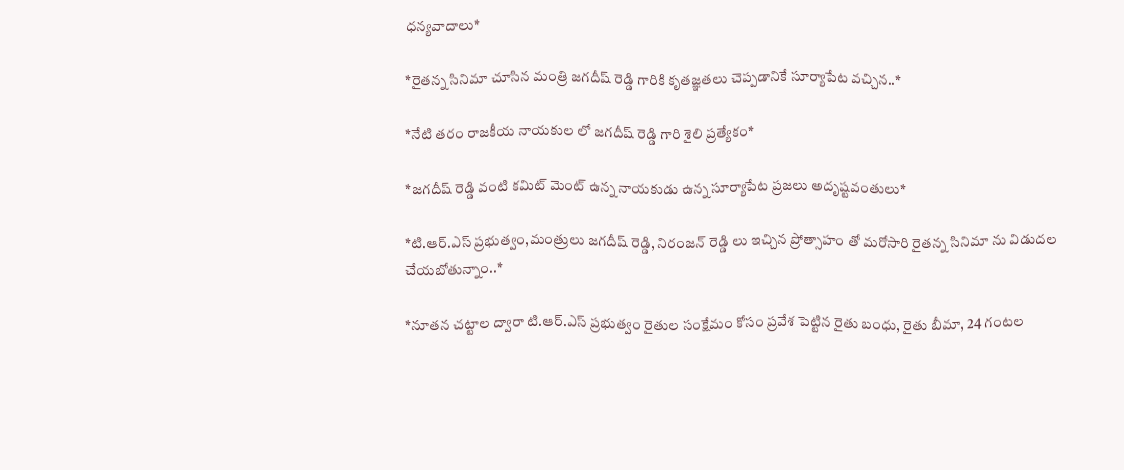ధన్యవాదాలు*

*రైతన్న సినిమా చూసిన మంత్రి జగదీష్ రెడ్డి గారికి కృతజ్ఞతలు చెప్పడానికే సూర్యాపేట వచ్చిన..*

*నేటి తరం రాజకీయ నాయకుల లో జగదీష్ రెడ్డి గారి శైలి ప్రత్యేకం*

*జగదీష్ రెడ్డి వంటి కమిట్ మెంట్ ఉన్న నాయకుడు ఉన్న సూర్యాపేట ప్రజలు అదృష్టవంతులు*

*టి.ఆర్.ఎస్ ప్రభుత్వం,మంత్రులు జగదీష్ రెడ్డి, నిరంజన్ రెడ్డి లు ఇచ్చిన ప్రోత్సాహం తో మరోసారి రైతన్న సినిమా ను విడుదల చేయబోతున్నాం..*

*నూతన చట్టాల ద్వారా టి.ఆర్.ఎస్ ప్రభుత్వం రైతుల సంక్షేమం కోసం ప్రవేశ పెట్టిన రైతు బంధు, రైతు బీమా, 24 గంటల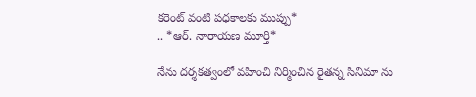కరెంట్ వంటి పధకాలకు ముప్పు*
.. *ఆర్. నారాయణ మూర్తి*

నేను దర్శకత్వంలో వహించి నిర్మించిన రైతన్న సినిమా ను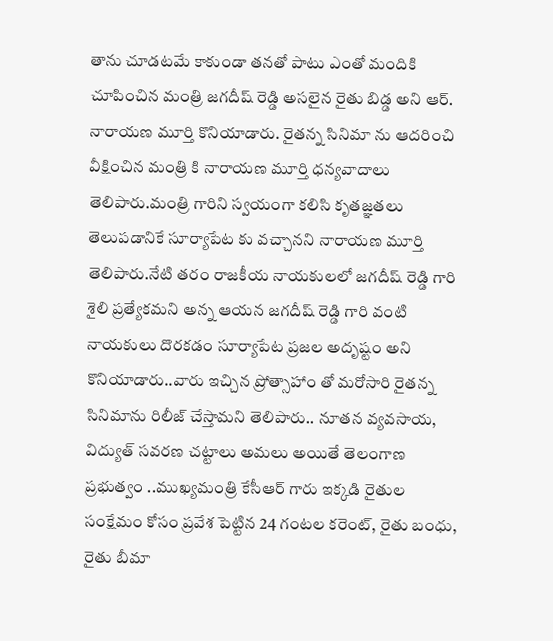తాను చూడటమే కాకుండా తనతో పాటు ఎంతో మందికి చూపించిన మంత్రి జగదీష్ రెడ్డి అసలైన రైతు బిడ్డ అని ఆర్. నారాయణ మూర్తి కొనియాడారు. రైతన్న సినిమా ను ఆదరించి వీక్షించిన మంత్రి కి నారాయణ మూర్తి ధన్యవాదాలు తెలిపారు.మంత్రి గారిని స్వయంగా కలిసి కృతజ్ఞతలు తెలుపడానికే సూర్యాపేట కు వచ్చానని నారాయణ మూర్తి తెలిపారు.నేటి తరం రాజకీయ నాయకులలో జగదీష్ రెడ్డి గారి శైలి ప్రత్యేకమని అన్న ఆయన జగదీష్ రెడ్డి గారి వంటి నాయకులు దొరకడం సూర్యాపేట ప్రజల అదృష్టం అని కొనియాడారు..వారు ఇచ్చిన ప్రోత్సాహాం తో మరోసారి రైతన్న సినిమాను రిలీజ్ చేస్తామని తెలిపారు.. నూతన వ్యవసాయ, విద్యుత్ సవరణ చట్టాలు అమలు అయితే తెలంగాణ ప్రభుత్వం ..ముఖ్యమంత్రి కేసీఆర్ గారు ఇక్కడి రైతుల సంక్షేమం కోసం ప్రవేశ పెట్టిన 24 గంటల కరెంట్, రైతు బంధు, రైతు బీమా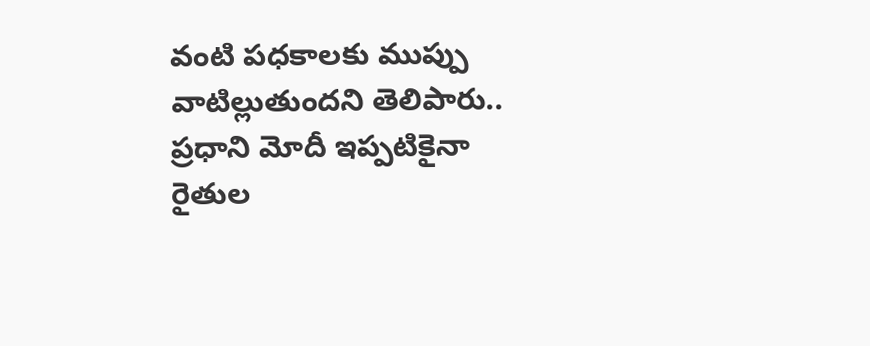వంటి పధకాలకు ముప్పు వాటిల్లుతుందని తెలిపారు.. ప్రధాని మోదీ ఇప్పటికైనా రైతుల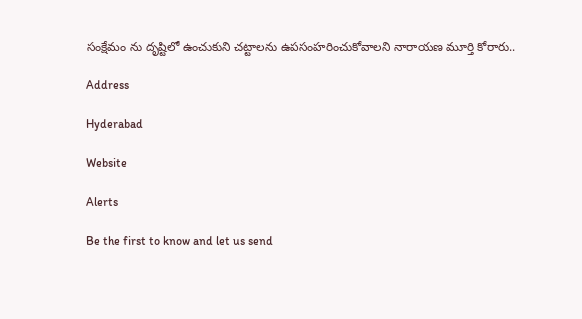సంక్షేమం ను దృష్టిలో ఉంచుకుని చట్టాలను ఉపసంహరించుకోవాలని నారాయణ మూర్తి కోరారు..

Address

Hyderabad

Website

Alerts

Be the first to know and let us send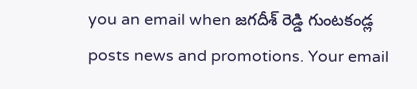you an email when జగదీశ్ రెడ్డి గుంటకండ్ల posts news and promotions. Your email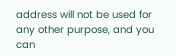address will not be used for any other purpose, and you can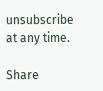unsubscribe at any time.

Share